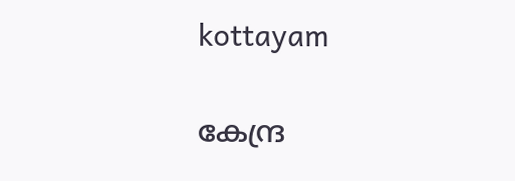kottayam

കേന്ദ്ര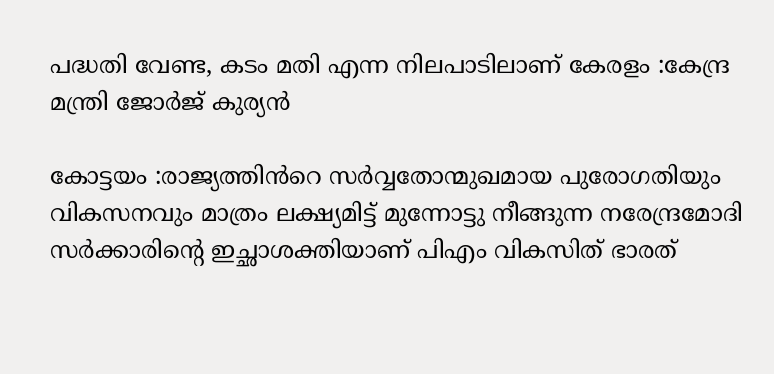പദ്ധതി വേണ്ട, കടം മതി എന്ന നിലപാടിലാണ് കേരളം :കേന്ദ്ര മന്ത്രി ജോർജ് കുര്യൻ

കോട്ടയം :രാജ്യത്തിൻറെ സർവ്വതോന്മുഖമായ പുരോഗതിയും വികസനവും മാത്രം ലക്ഷ്യമിട്ട് മുന്നോട്ടു നീങ്ങുന്ന നരേന്ദ്രമോദി സർക്കാരിൻ്റെ ഇച്ഛാശക്തിയാണ് പിഎം വികസിത് ഭാരത്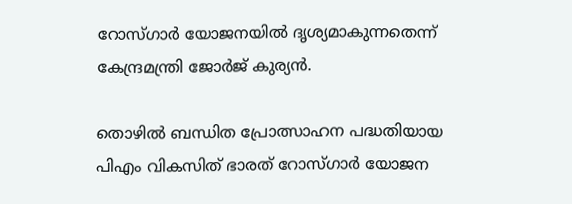റോസ്ഗാർ യോജനയിൽ ദൃശ്യമാകുന്നതെന്ന് കേന്ദ്രമന്ത്രി ജോർജ് കുര്യൻ.

തൊഴിൽ ബന്ധിത പ്രോത്സാഹന പദ്ധതിയായ പിഎം വികസിത് ഭാരത് റോസ്ഗാർ യോജന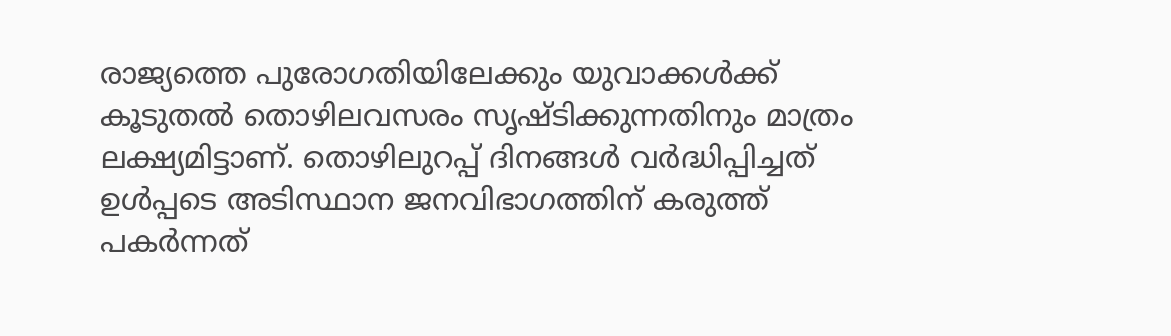രാജ്യത്തെ പുരോഗതിയിലേക്കും യുവാക്കൾക്ക് കൂടുതൽ തൊഴിലവസരം സൃഷ്ടിക്കുന്നതിനും മാത്രം ലക്ഷ്യമിട്ടാണ്. തൊഴിലുറപ്പ് ദിനങ്ങൾ വർദ്ധിപ്പിച്ചത് ഉൾപ്പടെ അടിസ്ഥാന ജനവിഭാഗത്തിന് കരുത്ത് പകർന്നത്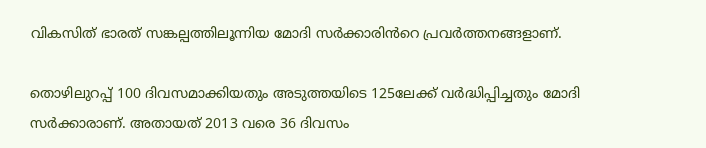വികസിത് ഭാരത് സങ്കല്പത്തിലൂന്നിയ മോദി സർക്കാരിൻറെ പ്രവർത്തനങ്ങളാണ്.

തൊഴിലുറപ്പ് 100 ദിവസമാക്കിയതും അടുത്തയിടെ 125ലേക്ക് വർദ്ധിപ്പിച്ചതും മോദി സർക്കാരാണ്. അതായത് 2013 വരെ 36 ദിവസം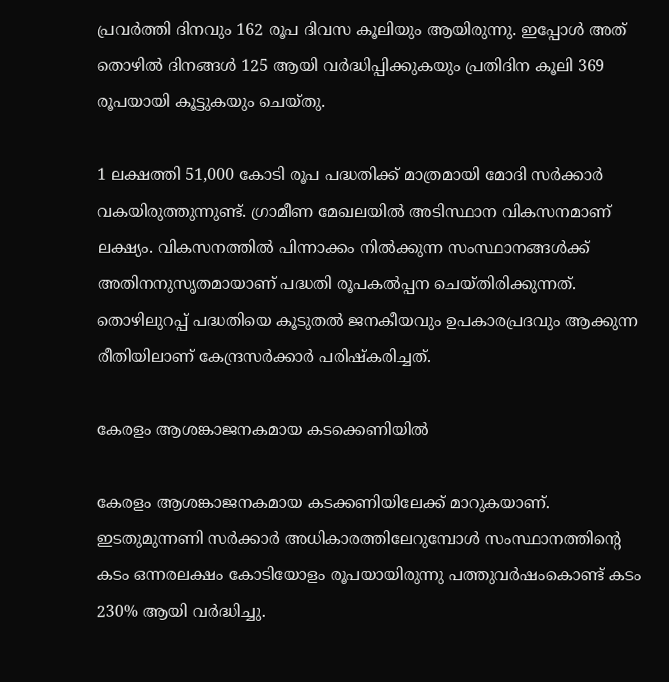പ്രവർത്തി ദിനവും 162 രൂപ ദിവസ കൂലിയും ആയിരുന്നു. ഇപ്പോൾ അത് തൊഴിൽ ദിനങ്ങൾ 125 ആയി വർദ്ധിപ്പിക്കുകയും പ്രതിദിന കൂലി 369 രൂപയായി കൂട്ടുകയും ചെയ്തു.

1 ലക്ഷത്തി 51,000 കോടി രൂപ പദ്ധതിക്ക് മാത്രമായി മോദി സർക്കാർ വകയിരുത്തുന്നുണ്ട്. ഗ്രാമീണ മേഖലയിൽ അടിസ്ഥാന വികസനമാണ് ലക്ഷ്യം. വികസനത്തിൽ പിന്നാക്കം നിൽക്കുന്ന സംസ്ഥാനങ്ങൾക്ക് അതിനനുസൃതമായാണ് പദ്ധതി രൂപകൽപ്പന ചെയ്തിരിക്കുന്നത്. തൊഴിലുറപ്പ് പദ്ധതിയെ കൂടുതൽ ജനകീയവും ഉപകാരപ്രദവും ആക്കുന്ന രീതിയിലാണ് കേന്ദ്രസർക്കാർ പരിഷ്കരിച്ചത്.

കേരളം ആശങ്കാജനകമായ കടക്കെണിയിൽ

കേരളം ആശങ്കാജനകമായ കടക്കണിയിലേക്ക് മാറുകയാണ്. ഇടതുമുന്നണി സർക്കാർ അധികാരത്തിലേറുമ്പോൾ സംസ്ഥാനത്തിന്റെ കടം ഒന്നരലക്ഷം കോടിയോളം രൂപയായിരുന്നു പത്തുവർഷംകൊണ്ട് കടം 230% ആയി വർദ്ധിച്ചു.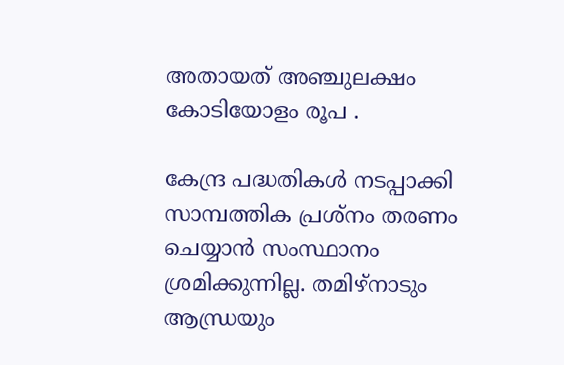അതായത് അഞ്ചുലക്ഷം കോടിയോളം രൂപ .

കേന്ദ്ര പദ്ധതികൾ നടപ്പാക്കി സാമ്പത്തിക പ്രശ്നം തരണം ചെയ്യാൻ സംസ്ഥാനം ശ്രമിക്കുന്നില്ല. തമിഴ്നാടും ആന്ധ്രയും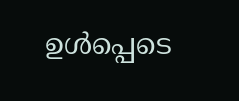ഉൾപ്പെടെ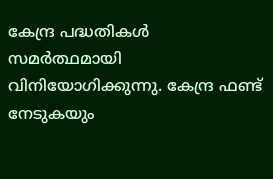കേന്ദ്ര പദ്ധതികൾ സമർത്ഥമായി വിനിയോഗിക്കുന്നു. കേന്ദ്ര ഫണ്ട് നേടുകയും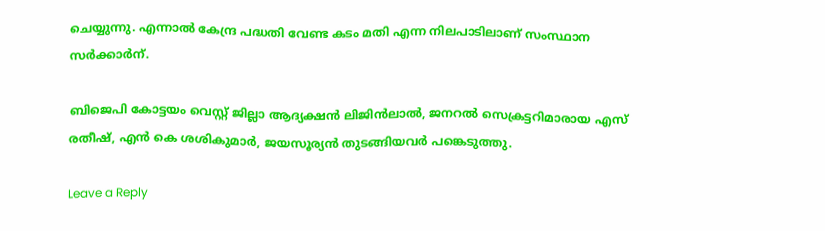ചെയ്യുന്നു. എന്നാൽ കേന്ദ്ര പദ്ധതി വേണ്ട കടം മതി എന്ന നിലപാടിലാണ് സംസ്ഥാന സർക്കാർന്.

ബിജെപി കോട്ടയം വെസ്റ്റ് ജില്ലാ ആദ്യക്ഷൻ ലിജിൻലാൽ, ജനറൽ സെക്രട്ടറിമാരായ എസ് രതീഷ്, എൻ കെ ശശികുമാർ, ജയസൂര്യൻ തുടങ്ങിയവർ പങ്കെടുത്തു.

Leave a Reply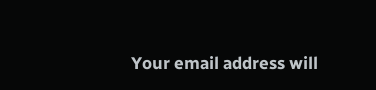Your email address will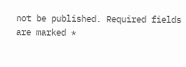not be published. Required fields are marked *